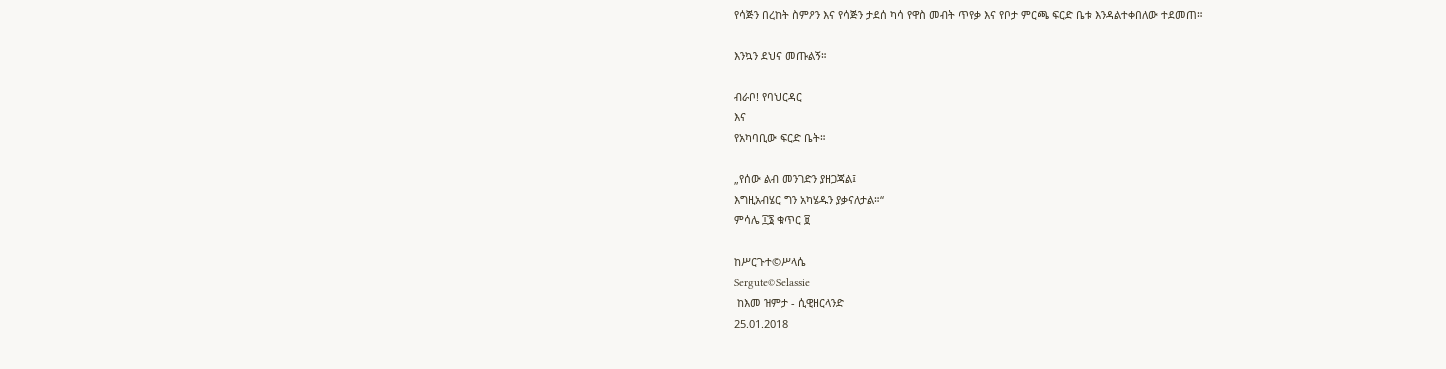የሳጅን በረከት ስምዖን እና የሳጅን ታደሰ ካሳ የዋስ መብት ጥየቃ እና የቦታ ምርጫ ፍርድ ቤቱ እንዳልተቀበለው ተደመጠ።

እንኳን ደህና መጡልኝ።

ብራቦ! የባህርዳር
እና
የአካባቢው ፍርድ ቤት።

„የሰው ልብ መንገድን ያዘጋጃል፤
እግዚአብሄር ግን አካሄዱን ያቃናለታል።“
ምሳሌ ፲፮ ቁጥር ፱

ከሥርጉተ©ሥላሴ
Sergute©Selassie
 ከእመ ዝምታ - ሲዊዘርላንድ
25.01.2018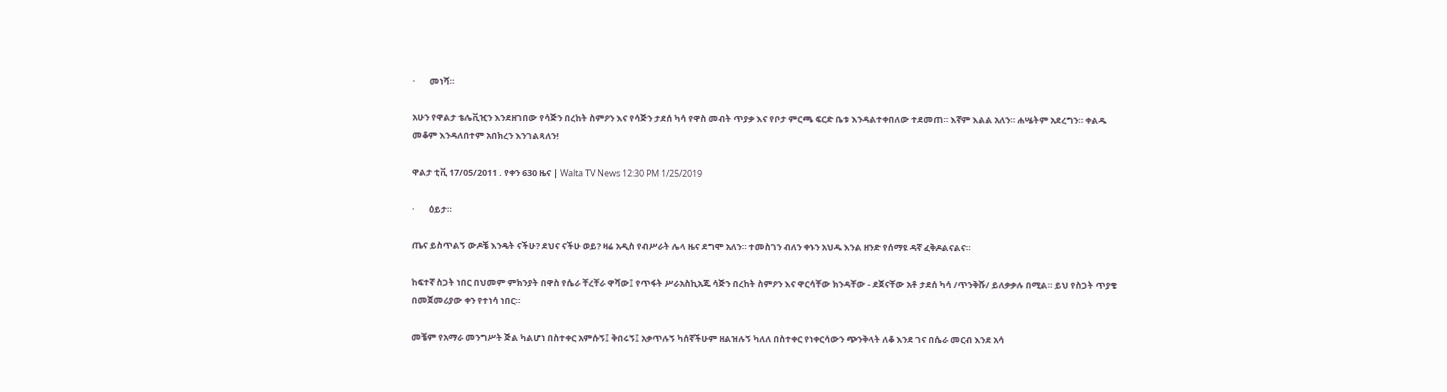·       መነሻ።

አሁን የዋልታ ቴሌቪዢን እንደዘገበው የሳጅን በረከት ስምዖን እና የሳጅን ታደሰ ካሳ የዋስ መብት ጥያቃ እና የቦታ ምርጫ ፍርድ ቤቱ እንዳልተቀበለው ተደመጠ። እኛም እልል አለን። ሐሤትም አደረግን። ቀልዱ መቆም እንዳለበተም አበክረን እንገልጻለን!

ዋልታ ቲቪ 17/05/2011 . የቀን 630 ዜና | Walta TV News 12:30 PM 1/25/2019

·       ዕይታ።

ጤና ይስጥልኝ ውዶቼ እንዴት ናችሁ? ደህና ናችሁ ወይ? ዛሬ አዲስ የብሥራት ሌላ ዜና ደግሞ አለን። ተመስገን ብለን ቀኑን አህዱ እንል ዘንድ የሰማዩ ዳኛ ፈቅዶልናልና።

ከፍተኛ ስጋት ነበር በህመም ምክንያት በዋስ የሴራ ቸረቸራ ዋሻው፤ የጥፋት ሥራአስኪአጁ ሳጅን በረከት ስምዖን እና ዋርሳቸው ክንዳቸው - ደጀናቸው አቶ ታደሰ ካሳ /ጥንቅሹ/ ይለቃቃሉ በሚል። ይህ የስጋት ጥያቄ በመጀመሪያው ቀን የተነሳ ነበር።

መቼም የአማራ መንግሥት ጅል ካልሆነ በስተቀር አምሱኝ፤ ቅበሩኝ፤ አቃጥሉኝ ካሰኛችሁም ዘልዝሉኝ ካለለ በስተቀር የነቀርሳውን ጭንቅላት ለቆ እንደ ገና በሴራ መርብ እንደ አሳ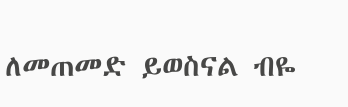ለመጠመድ ይወስናል ብዬ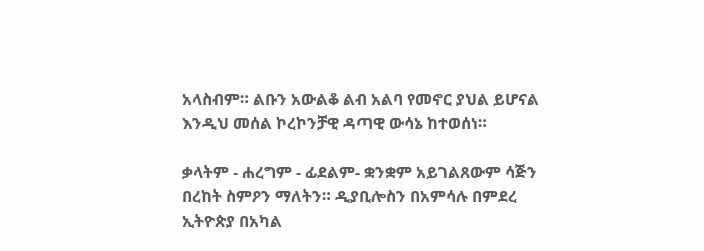አላስብም። ልቡን አውልቆ ልብ አልባ የመኖር ያህል ይሆናል እንዲህ መሰል ኮረኮንቻዊ ዳጣዊ ውሳኔ ከተወሰነ።

ቃላትም - ሐረግም - ፊደልም- ቋንቋም አይገልጸውም ሳጅን በረከት ስምዖን ማለትን። ዲያቢሎስን በአምሳሉ በምደረ ኢትዮጵያ በአካል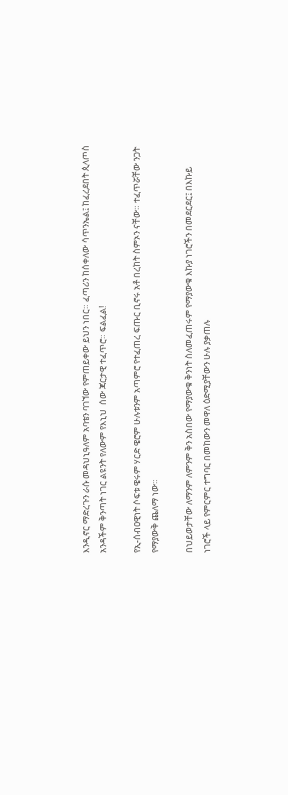እንዲኖር ማድረጉን ራሱ መዳህኒዓለም አባቴን ባገኘው የምጠይቀው ይህን ነበር። ፈጣሪን ከሰቀለው ሳጥንኤል፤ ከፈረደበት ጲላጦስ አንዳችም ቅንጣት ነገር ልዩንት የለውም የእኒህ  ሰው ጃርታዊ ተፈጥሮ። ፍልፈል!

የኢ-ሰብዐዊነት ሶፍቱ ዌሩም ሃርድ ዌሮም ሁሉቱንም አጣምሮ የተፈጠረ ፍጡር ቢኖሩ አቶ በረከት ስምኦን ናቸው። ተፈጥሯቸው ንጋት የማያውቅ ጨለማ ነው።

በህይወታቸው ለማንም ለምንም ቅን አስበው የማያውቁ ቅንነት ስለመፈጠሩም የማያውቁ እኩያ ነገሮችን በመደርደር፤ በእኩይ ነገሮች ላይ የምርምር ተግባር በመከውን መዋለ ዕድሚያቸውን ሁሉ ያቃጠሉ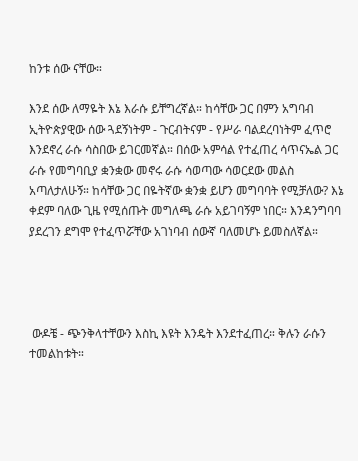ከንቱ ሰው ናቸው።

እንደ ሰው ለማዬት እኔ እራሱ ይቸግረኛል። ከሳቸው ጋር በምን አግባብ ኢትዮጵያዊው ሰው ጓደኝነትም - ጉርብትናም - የሥራ ባልደረባነትም ፈጥሮ እንደኖረ ራሱ ሳስበው ይገርመኛል። በሰው አምሳል የተፈጠረ ሳጥናኤል ጋር ራሱ የመግባቢያ ቋንቋው መኖሩ ራሱ ሳወጣው ሳወርደው መልስ አጣለታለሁኝ። ከሳቸው ጋር በዬትኛው ቋንቋ ይሆን መግባባት የሚቻለው? እኔ ቀደም ባለው ጊዜ የሚሰጡት መግለጫ ራሱ አይገባኝም ነበር። እንዳንግባባ ያደረገን ደግሞ የተፈጥሯቸው አገነባብ ሰውኛ ባለመሆኑ ይመስለኛል።




 ውዶቼ - ጭንቅላተቸውን እስኪ እዩት እንዴት እንደተፈጠረ። ቅሉን ራሱን ተመልከቱት።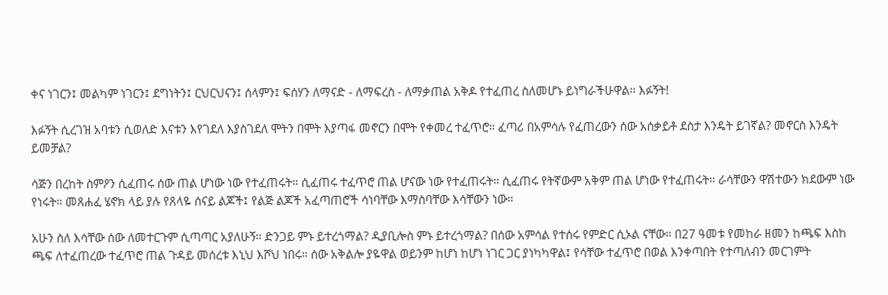ቀና ነገርን፤ መልካም ነገርን፤ ደግነትን፤ ርህርህናን፤ ሰላምን፤ ፍሰሃን ለማናድ - ለማፍረስ - ለማቃጠል አቅዶ የተፈጠረ ስለመሆኑ ይነግራችሁዋል። እፉኝት!

እፉኝት ሲረገዝ አባቱን ሲወለድ እናቱን እየገደለ እያስገደለ ሞትን በሞት እያጣፋ መኖርን በሞት የቀመረ ተፈጥሮ። ፈጣሪ በአምሳሉ የፈጠረውን ሰው አሰቃይቶ ደስታ እንዴት ይገኛል? መኖርስ እንዴት ይመቻል?

ሳጅን በረከት ስምዖን ሲፈጠሩ ሰው ጠል ሆነው ነው የተፈጠሩት። ሲፈጠሩ ተፈጥሮ ጠል ሆናው ነው የተፈጠሩት። ሲፈጠሩ የትኛውም አቅም ጠል ሆነው የተፈጠሩት። ራሳቸውን ዋሽተውን ክደውም ነው የነሩት። መጸሐፈ ሄኖክ ላይ ያሉ የጸላዬ ሰናይ ልጆች፤ የልጅ ልጆች አፈጣጠሮች ሳነባቸው እማስባቸው እሳቸውን ነው።

አሁን ስለ እሳቸው ሰው ለመተርጉም ሲጣጣር አያለሁኝ። ድንጋይ ምኑ ይተረጎማል? ዲያቢሎስ ምኑ ይተረጎማል? በሰው አምሳል የተሰሩ የምድር ሲኦል ናቸው። በ27 ዓመቱ የመከራ ዘመን ከጫፍ እስከ ጫፍ ለተፈጠረው ተፈጥሮ ጠል ጉዳይ መሰረቱ እኒህ እሾህ ነበሩ። ሰው አቅልሎ ያዬዋል ወይንም ከሆነ ከሆነ ነገር ጋር ያነካካዋል፤ የሳቸው ተፈጥሮ በወል እንቀጣበት የተጣለብን መርገምት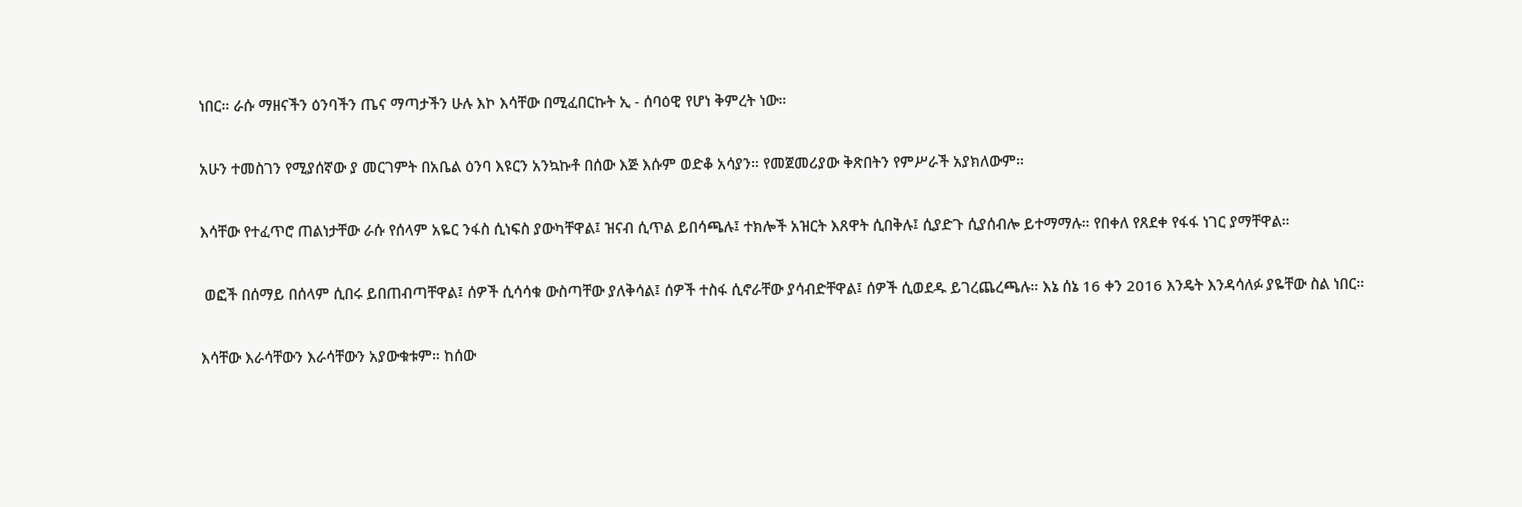ነበር። ራሱ ማዘናችን ዕንባችን ጤና ማጣታችን ሁሉ እኮ እሳቸው በሚፈበርኩት ኢ - ሰባዕዊ የሆነ ቅምረት ነው።

አሁን ተመስገን የሚያሰኛው ያ መርገምት በአቤል ዕንባ እዩርን አንኳኩቶ በሰው እጅ እሱም ወድቆ አሳያን። የመጀመሪያው ቅጽበትን የምሥራች አያክለውም።

እሳቸው የተፈጥሮ ጠልነታቸው ራሱ የሰላም አዬር ንፋስ ሲነፍስ ያውካቸዋል፤ ዝናብ ሲጥል ይበሳጫሉ፤ ተክሎች አዝርት እጸዋት ሲበቅሉ፤ ሲያድጉ ሲያሰብሎ ይተማማሉ። የበቀለ የጸደቀ የፋፋ ነገር ያማቸዋል።

 ወፎች በሰማይ በሰላም ሲበሩ ይበጠብጣቸዋል፤ ሰዎች ሲሳሳቁ ውስጣቸው ያለቅሳል፤ ሰዎች ተስፋ ሲኖራቸው ያሳብድቸዋል፤ ሰዎች ሲወደዱ ይገረጨረጫሉ። እኔ ሰኔ 16 ቀን 2016 እንዴት እንዳሳለፉ ያዬቸው ስል ነበር።

እሳቸው እራሳቸውን እራሳቸውን አያውቁቱም። ከሰው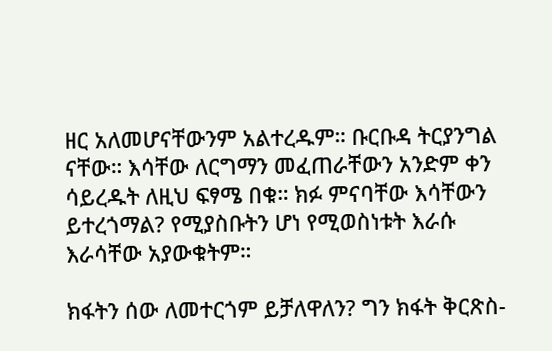ዘር አለመሆናቸውንም አልተረዱም። ቡርቡዳ ትርያንግል ናቸው። እሳቸው ለርግማን መፈጠራቸውን አንድም ቀን ሳይረዱት ለዚህ ፍፃሜ በቁ። ክፉ ምናባቸው እሳቸውን ይተረጎማል? የሚያስቡትን ሆነ የሚወስነቱት እራሱ እራሳቸው አያውቁትም።

ክፋትን ሰው ለመተርጎም ይቻለዋለን? ግን ክፋት ቅርጽስ-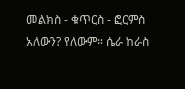መልክስ - ቁጥርስ - ፎርምስ አለውን? የለውም። ሴራ ከራስ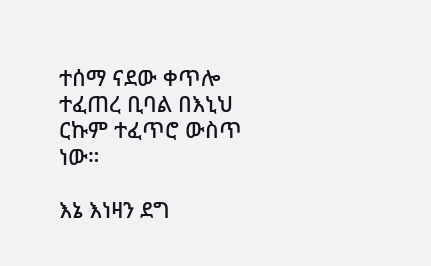ተሰማ ናደው ቀጥሎ ተፈጠረ ቢባል በእኒህ ርኩም ተፈጥሮ ውስጥ ነው።

እኔ እነዛን ደግ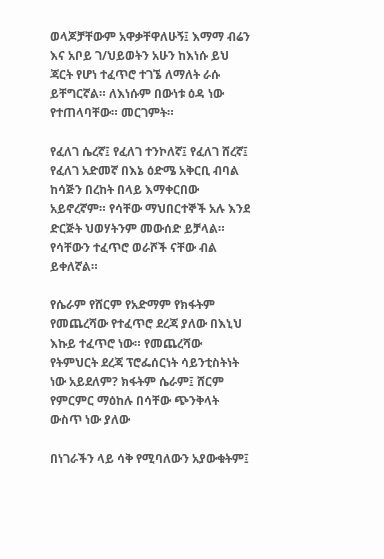ወላጆቻቸውም አዋቃቸዋለሁኝ፤ እማማ ብሬን እና አቦይ ገ/ህይወትን አሁን ከእነሱ ይህ ጃርት የሆነ ተፈጥሮ ተገኜ ለማለት ራሱ ይቸግርኛል። ለእነሱም በውነቱ ዕዳ ነው የተጠላባቸው። መርገምት።

የፈለገ ሴረኛ፤ የፈለገ ተንኮለኛ፤ የፈለገ ሸረኛ፤ የፈለገ አድመኛ በእኔ ዕድሜ አቅርቢ ብባል ከሳጅን በረከት በላይ እማቀርበው አይኖረኛም። የሳቸው ማህበርተኞች አሉ እንደ ድርጅት ህወሃትንም መውሰድ ይቻላል። የሳቸውን ተፈጥሮ ወራሾች ናቸው ብል ይቀለኛል።

የሴራም የሸርም የአድማም የክፋትም የመጨረሻው የተፈጥሮ ደረጃ ያለው በእኒህ እኩይ ተፈጥሮ ነው። የመጨረሻው የትምህርት ደረጃ ፕሮፌሰርነት ሳይንቲስትነት ነው አይደለም? ክፋትም ሴራም፤ ሸርም የምርምር ማዕከሉ በሳቸው ጭንቅላት ውስጥ ነው ያለው

በነገራችን ላይ ሳቅ የሚባለውን አያውቁትም፤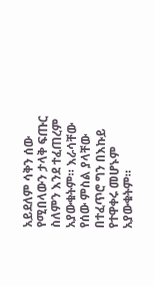አይደለም ሳቅን ሰው የሚበላውን ታላቅ ፍጡር ስለምን እንደ ተፈጠረም አያውቁትም። እራሳቸው የሰው ምስል ያላቸው በተፈጥሮ ግን በእኩይ የተዋቀሩ መሆኑም አያውቁትም።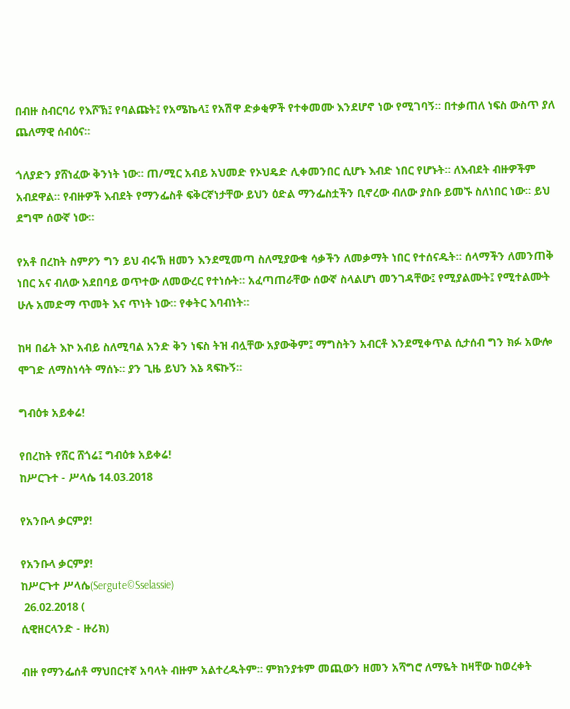በብዙ ስብርባሪ የእሾኽ፤ የባልጩት፤ የአሜኬላ፤ የአሽዋ ድቃቂዎች የተቀመሙ እንደሆኖ ነው የሚገባኝ። በተቃጠለ ነፍስ ውስጥ ያለ ጨለማዊ ሰብዕና።

ጎለያድን ያሸነፈው ቅንነት ነው። ጠ/ሚር አብይ አህመድ የኦህዴድ ሊቀመንበር ሲሆኑ እብድ ነበር የሆኑት። ለእብደት ብዙዎችም አብደዋል። የብዙዎች እብደት የማንፌስቶ ፍቅርኛነታቸው ይህን ዕድል ማንፌስቷችን ቢኖረው ብለው ያስቡ ይመኙ ስለነበር ነው። ይህ ደግሞ ሰውኛ ነው።

የአቶ በረከት ስምዖን ግን ይህ ብሩኽ ዘመን እንደሚመጣ ስለሚያውቁ ሳቃችን ለመቃማት ነበር የተሰናዱት። ሰላማችን ለመንጠቅ ነበር አና ብለው አደበባይ ወጥተው ለመውረር የተነሱት። አፈጣጠራቸው ሰውኛ ስላልሆነ መንገዳቸው፤ የሚያልሙት፤ የሚተልሙት ሁሉ አመድማ ጥመት እና ጥነት ነው። የቀትር እባብነት።

ከዛ በፊት እኮ አብይ ስለሚባል አንድ ቅን ነፍስ ትዝ ብሏቸው አያውቅም፤ ማግስትን አብርቶ እንደሚቀጥል ሲታሰብ ግን ክፉ አውሎ ሞገድ ለማስነሳት ማሰኑ። ያን ጊዜ ይህን እኔ ጻፍኩኝ።

ግብዕቱ አይቀሬ!

የበረከት የሸር ሸጎሬ፤ ግብዕቱ አይቀሬ!
ከሥርጉተ - ሥላሴ 14.03.2018

የአንቡላ ቃርምያ!

የአንቡላ ቃርምያ!
ከሥርጉተ ሥላሴ(Sergute©Sselassie)
 26.02.2018 (
ሲዊዘርላንድ - ዙሪክ)

ብዙ የማንፌሰቶ ማህበርተኛ አባላት ብዙም አልተረዱትም። ምክንያቱም መጪውን ዘመን አሻግሮ ለማዬት ከዛቸው ከወረቀት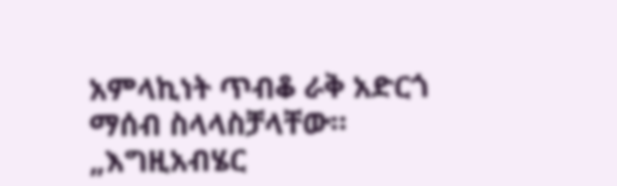አምላኪነት ጥብቆ ራቅ አድርጎ ማሰብ ስላላስቻላቸው። „እግዚአብሄር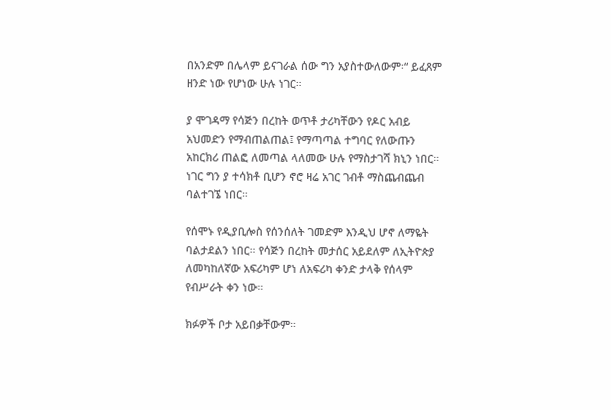በአንድም በሌላም ይናገራል ሰው ግን አያስተውለውም፡“ ይፈጸም ዘንድ ነው የሆነው ሁሉ ነገር።

ያ ሞገዳማ የሳጅን በረከት ወጥቶ ታሪካቸውን የዶር አብይ አህመድን የማብጠልጠል፤ የማጣጣል ተግባር የለውጡን አከርክሪ ጠልፎ ለመጣል ላለመው ሁሉ የማስታገሻ ክኒን ነበር። ነገር ግን ያ ተሳክቶ ቢሆን ኖሮ ዛሬ አገር ገብቶ ማስጨብጨብ ባልተገኜ ነበር።

የሰሞኑ የዲያቢሎስ የሰንሰለት ገመድም እንዲህ ሆኖ ለማዬት ባልታደልን ነበር። የሳጅን በረከት መታሰር አይደለም ለኢትዮጵያ ለመካከለኛው አፍሪካም ሆነ ለአፍሪካ ቀንድ ታላቅ የሰላም የብሥራት ቀን ነው።

ክፉዎች ቦታ አይበቃቸውም።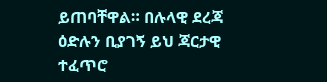ይጠባቸዋል። በሉላዊ ደረጃ ዕድሉን ቢያገኝ ይህ ጃርታዊ ተፈጥሮ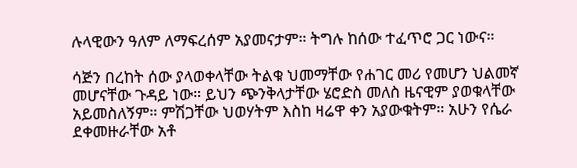ሉላዊውን ዓለም ለማፍረሰም አያመናታም። ትግሉ ከሰው ተፈጥሮ ጋር ነውና።

ሳጅን በረከት ሰው ያላወቀላቸው ትልቁ ህመማቸው የሐገር መሪ የመሆን ህልመኛ መሆናቸው ጉዳይ ነው። ይህን ጭንቅላታቸው ሄሮድስ መለስ ዜናዊም ያወቁላቸው አይመስለኝም። ምሽጋቸው ህወሃትም እስከ ዛሬዋ ቀን አያውቁትም። አሁን የሴራ ደቀመዙራቸው አቶ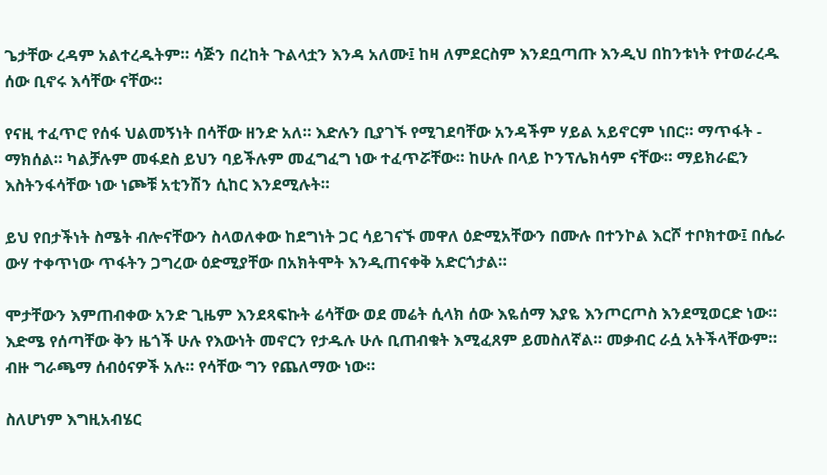ጌታቸው ረዳም አልተረዱትም። ሳጅን በረከት ጉልላቷን እንዳ አለሙ፤ ከዛ ለምደርስም እንደቧጣጡ እንዲህ በከንቱነት የተወራረዱ ሰው ቢኖሩ እሳቸው ናቸው።

የናዚ ተፈጥሮ የሰፋ ህልመኝነት በሳቸው ዘንድ አለ። እድሉን ቢያገኙ የሚገደባቸው አንዳችም ሃይል አይኖርም ነበር። ማጥፋት - ማክሰል። ካልቻሉም መፋደስ ይህን ባይችሉም መፈግፈግ ነው ተፈጥሯቸው። ከሁሉ በላይ ኮንፕሌክሳም ናቸው። ማይክራፎን እስትንፋሳቸው ነው ነጮቹ አቲንሽን ሲከር እንደሚሉት።

ይህ የበታችነት ስሜት ብሎናቸውን ስላወለቀው ከደግነት ጋር ሳይገናኙ መዋለ ዕድሚአቸውን በሙሉ በተንኮል እርሾ ተቦክተው፤ በሴራ ውሃ ተቀጥነው ጥፋትን ጋግረው ዕድሚያቸው በአክትሞት እንዲጠናቀቅ አድርጎታል።

ሞታቸውን እምጠብቀው አንድ ጊዜም እንደጻፍኩት ሬሳቸው ወደ መሬት ሲላክ ሰው እዬሰማ እያዬ እንጦርጦስ እንደሚወርድ ነው።  እድሜ የሰጣቸው ቅን ዜጎች ሁሉ የእውነት መኖርን የታዱሉ ሁሉ ቢጠብቁት እሚፈጸም ይመስለኛል። መቃብር ራሷ አትችላቸውም። ብዙ ግራጫማ ሰብዕናዎች አሉ። የሳቸው ግን የጨለማው ነው።

ስለሆነም እግዚአብሄር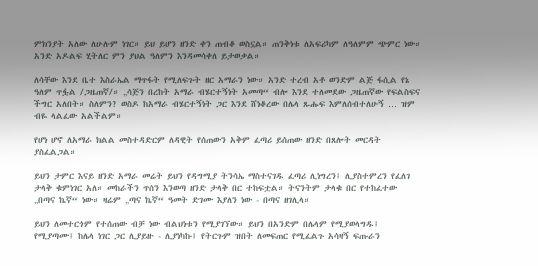ምክንያት አለው ለሁሉም ነገር። ይህ ይሆን ዘንድ ቀን ጠብቆ ወስኗል። ጠንቅነቱ ለአፍሪካም ለዓለምም ጭምር ነው። አንድ አዶልፍ ሂትለር ምን ያህል ዓለምን እንዳመሳቀለ ይታወቃል።

ለሳቸው እንደ ቤተ እስራኤል ማጥፋት የሚለፍጉት ዘር አማራን ነው። አንድ ተረብ አቶ ወንድም ልጅ ፋሲል የኔ ዓለም ጥፏል /ጋዜጠኛ/። „ሳጅን በረከት አማራ ብሄርተኝነት አመጣ“ ብሎ እንደ ተለመደው ጋዜጠኛው የፍልስፍና ችግር አለበት። ስለምን? ወስዶ ከአማራ ብሄርተኝነት ጋር እንደ ሸነቆረው በሌላ ጹሑፍ እምለሰብተለሁኝ … ዝም ብዬ ላልፈው አልችልም።

የሆነ ሆኖ ለአማራ ክልል መስተዳድርም ለዳዊት የሰጠውን አቅም ፈጣሪ ይሰጠው ዘንድ በጸሎት መርዳት ያስፈልጋል።

ይህን ታምር እናይ ዘንድ አማራ መሬት ይህን የዳግሚያ ትንሳኤ ማስተናገዱ ፈጣሪ ሊነግረን፤ ሊያስተምረን የፈለገ ታላቅ ቁምነገር አለ። መከራችን ጥሰን እንወጣ ዘንድ ታላቅ በር ተከፍቷል። ትናንትም ታላቁ በር የተከፈተው „በጣና ኬኛ“ ነው። ዛሬም „ጣና ኬኛ“ ዓመት ድገሙ እያለን ነው - በጣና ዘገሊላ።

ይህን ለመተርጎም የተሰጠው ብቻ ነው ብልህነቱን የሚያገኘው። ይህን በአንድም በሌላም የሚያወላግዱ፤ የሚያጣሙ፤ ከሌላ ነገር ጋር ሊያይዙ - ሊያነካኩ፤ የትርጉም ዝበት ለመፍጠር የሚፈልጉ አሳዛኝ ፍጡራን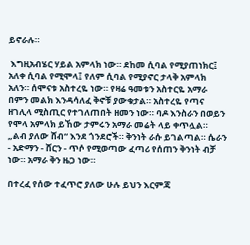ይኖራሉ።

 እግዚአብሄር ሃይል አምላክ ነው። ደከመ ሲባል የሚያጠነክር፤ አለቀ ሲባል የሚሞላ፤ የለም ሲባል የሚያኖር ታላቅ አምላክ አለን። ሰሞናቱ አስተረዬ ነው። የዛሬ ዓመቱን አስተርዬ አማራ በምን መልክ እንዳሳለፈ ቅኖቹ ያውቁታል። አስተረዬ የጣና ዘገሊላ ሚስጢር የተገለጠበት ዘመን ነው። ባዶ እንስራን በወይን የሞላ አምላክ ይኸው ታምሩን አማራ መሬት ላይ ቀጥሏል። „ልብ ያለው ሸብ“ እንደ ጎንደሮች። ቅንነት ራሱ ይገልጣል። ሴራን - አድማን - ሸርን - ጥሶ የሚወጣው ፈጣሪ የሰጠን ቅንነት ብቻ ነው። አማራ ቅን ዜጋ ነው።

በተረፈ የሰው ተፈጥሮ ያለው ሁሉ ይህን እርምጃ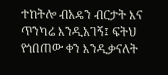ተከትሎ ብአዴን ብርታት እና ጥንካሬ እንዲአገኝ፤ ፍትህ የጎበጠው ቀን እንዲቃናለት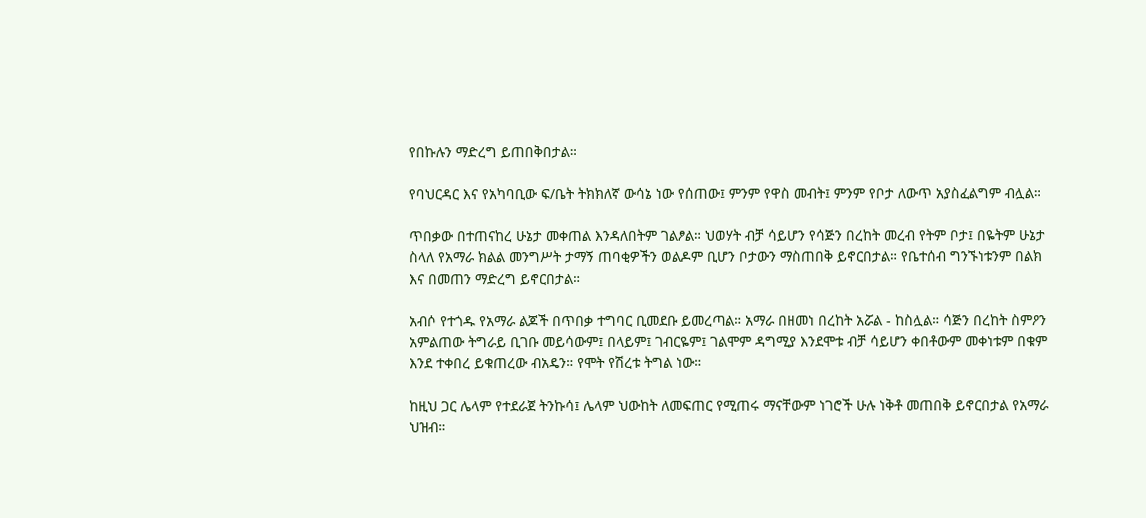የበኩሉን ማድረግ ይጠበቅበታል።

የባህርዳር እና የአካባቢው ፍ/ቤት ትክክለኛ ውሳኔ ነው የሰጠው፤ ምንም የዋስ መብት፤ ምንም የቦታ ለውጥ አያስፈልግም ብሏል።

ጥበቃው በተጠናከረ ሁኔታ መቀጠል እንዳለበትም ገልፆል። ህወሃት ብቻ ሳይሆን የሳጅን በረከት መረብ የትም ቦታ፤ በዬትም ሁኔታ ስላለ የአማራ ክልል መንግሥት ታማኝ ጠባቂዎችን ወልዶም ቢሆን ቦታውን ማስጠበቅ ይኖርበታል። የቤተሰብ ግንኙነቱንም በልክ እና በመጠን ማድረግ ይኖርበታል።

አብሶ የተጎዱ የአማራ ልጆች በጥበቃ ተግባር ቢመደቡ ይመረጣል። አማራ በዘመነ በረከት አሯል - ከስሏል። ሳጅን በረከት ስምዖን አምልጠው ትግራይ ቢገቡ መይሳውም፤ በላይም፤ ገብርዬም፤ ገልሞም ዳግሚያ እንደሞቱ ብቻ ሳይሆን ቀበቶውም መቀነቱም በቁም እንደ ተቀበረ ይቁጠረው ብአዴን። የሞት የሽረቱ ትግል ነው።

ከዚህ ጋር ሌላም የተደራጀ ትንኩሳ፤ ሌላም ህውከት ለመፍጠር የሚጠሩ ማናቸውም ነገሮች ሁሉ ነቅቶ መጠበቅ ይኖርበታል የአማራ ህዝብ።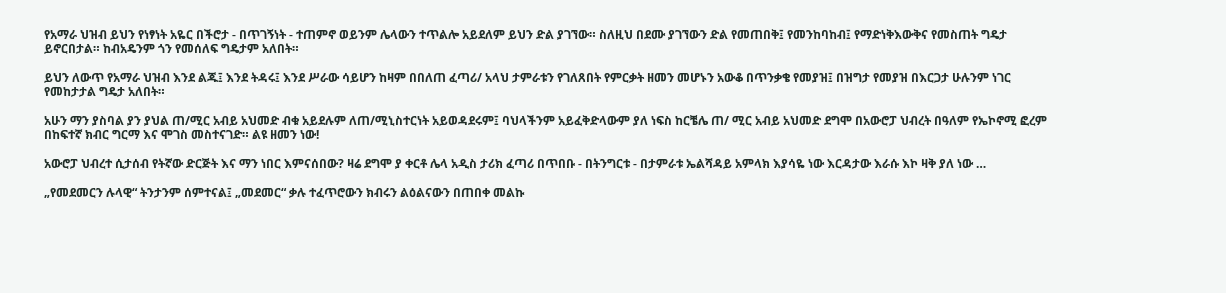የአማራ ህዝብ ይህን የነፃነት አዬር በችሮታ - በጥገኝነት - ተጠምኖ ወይንም ሌላውን ተጥልሎ አይደለም ይህን ድል ያገኘው። ስለዚህ በደሙ ያገኘውን ድል የመጠበቅ፤ የመንከባከብ፤ የማድነቅእውቅና የመስጠት ግዴታ ይኖርበታል። ከብአዴንም ጎን የመሰለፍ ግዴታም አለበት።

ይህን ለውጥ የአማራ ህዝብ እንደ ልጁ፤ እንደ ትዳሩ፤ እንደ ሥራው ሳይሆን ከዛም በበለጠ ፈጣሪ/ አላህ ታምራቱን የገለጸበት የምርቃት ዘመን መሆኑን አውቆ በጥንቃቄ የመያዝ፤ በዝግታ የመያዝ በእርጋታ ሁሉንም ነገር የመከታታል ግዴታ አለበት።

አሁን ማን ያስባል ያን ያህል ጠ/ሚር አብይ አህመድ ብቁ አይደሉም ለጠ/ሚኒስተርነት አይወዳደሩም፤ ባህላችንም አይፈቅድላውም ያለ ነፍስ ከርቼሌ ጠ/ ሚር አብይ አህመድ ደግሞ በአውሮፓ ህብረት በዓለም የኤኮኖሚ ፎረም በከፍተኛ ክብር ግርማ እና ሞገስ መስተናገድ። ልዩ ዘመን ነው!

አውሮፓ ህብረተ ሲታሰብ የትኛው ድርጅት እና ማን ነበር እምናሰበው? ዛሬ ደግሞ ያ ቀርቶ ሌላ አዲስ ታሪክ ፈጣሪ በጥበቡ - በትንግርቱ - በታምራቱ ኤልሻዳይ አምላክ እያሳዬ ነው እርዳታው እራሱ እኮ ዛቅ ያለ ነው …

„የመደመርን ሉላዊ“ ትንታንም ሰምተናል፤ „መደመር“ ቃሉ ተፈጥሮውን ክብሩን ልዕልናውን በጠበቀ መልኩ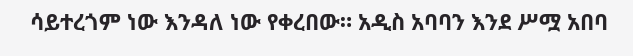ሳይተረጎም ነው እንዳለ ነው የቀረበው። አዲስ አባባን እንደ ሥሟ አበባ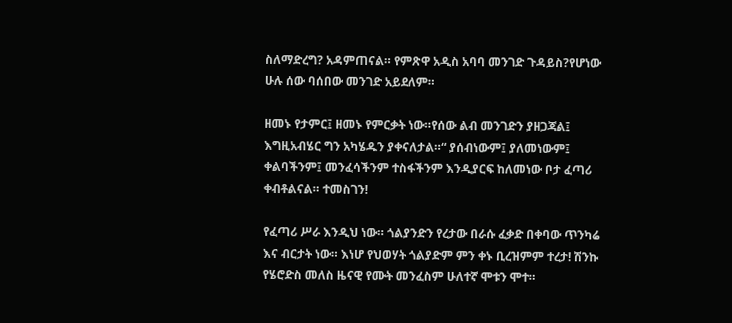ስለማድረግ? አዳምጠናል። የምጽዋ አዲስ አባባ መንገድ ጉዳይስ?የሆነው ሁሉ ሰው ባሰበው መንገድ አይደለም።

ዘመኑ የታምር፤ ዘመኑ የምርቃት ነው።የሰው ልብ መንገድን ያዘጋጃል፤ እግዚአብሄር ግን አካሄዱን ያቀናለታል።“ ያሰብነውም፤ ያለመነውም፤ ቀልባችንም፤ መንፈሳችንም ተስፋችንም እንዲያርፍ ከለመነው ቦታ ፈጣሪ ቀብቶልናል። ተመስገን!

የፈጣሪ ሥራ እንዲህ ነው። ጎልያንድን የረታው በራሱ ፈቃድ በቀባው ጥንካሬ እና ብርታት ነው። እነሆ የህወሃት ጎልያድም ምን ቀኑ ቢረዝምም ተረታ! ሽንኩ የሄሮድስ መለስ ዜናዊ የሙት መንፈስም ሁለተኛ ሞቱን ሞተ።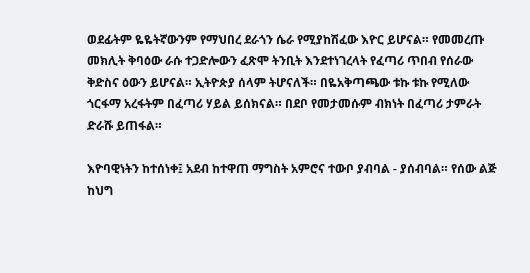ወደፊትም ዬዬትኛውንም የማህበረ ደራጎን ሴራ የሚያከሽፈው እዮር ይሆናል። የመመረጡ መክሊት ቅባዕው ራሱ ተጋድሎውን ፈጽሞ ትንቢት እንደተነገረላት የፈጣሪ ጥበብ የሰራው ቅድስና ዕውን ይሆናል። ኢትዮጵያ ሰላም ትሆናለች። በዬአቅጣጫው ቱኩ ቱኩ የሚለው ጎርፋማ አረፋትም በፈጣሪ ሃይል ይሰክናል። በደቦ የመታመሱም ብክነት በፈጣሪ ታምራት ድራሹ ይጠፋል።

እዮባዊነትን ከተሰነቀ፤ አደብ ከተዋጠ ማግስት አምሮና ተውቦ ያብባል - ያሰብባል። የሰው ልጅ ከህግ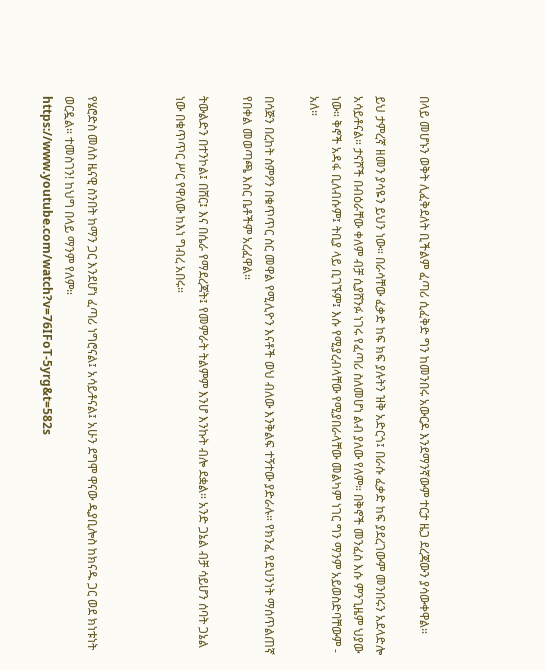በላይ መሆኑን ወቅት ሊፈቅደለት ቢችልም ፈጣሪ ሲፈቅድ ግን ከመንበሩ አውርዶ እንደማንኛውም ተርታ ዜጋ ደረጃውን ያሳውቀዋል።

ይህ ታምረኛ ዘመን ያሳዬን ይህን ነው። በራሳቸው ፈቃድ ከፍ ክፍ ያሉትን ዝቅ አድርጎ፤ በራሱ ፈቃድ ከፍ ያደረገውም መንበሩን አደላድሎ አሳይቶናል። ታናሾች በብዕራቸው ቀለም ብቻ ሲያሸንፉ ነገሩ የፈጣሪ ስለመሆነ ልብ ያለው የለም። በቅኖች መንፈስ እሱ ምንጊዜም ህያው ነው። ቅኖች አዳፋ ቢለብሱም፤ ትቢያ ላይ ቢገኙም፤ እሱ የሚያረብላቸው የሚያበራላቸው መልካም ነገር ግን ማንም አይወስድባቸውም - አለ።

በሳጅን በረከት ስምዖን በቁጥጥር ስር መዋል የሚሊዮን እናቶች ወህ ብለው እንቅልፍ ተኝተው ያድራሉ። የክንፈ የደህንነት ማሰጥልጠኛ የበቀል መወጣጫ እስር ቤቶችም አረፈዋል።

ትውልድን በተንኮል፤ በሸር፤ እና በሴራ የማደረጃት፤ የመምራት ትልምም እንሆ እንኩት ብሎ ደቋል። አንድ ጋኔል ብቻ ሳይሆን ሰባት ጋኔል ነው በቁጥጥር ሥር የዋለው ከእነ ግብረ አበሩ።



የሄሮድስ መለስ ዜናዊ ስንበት ከማን ጋር እንደሆነ ፈጣሪ ነግሮናል፤ አሳይቶናል፤ አሁን ደግሞ ዋናው ዲያቢሎስ ከክናዱ ጋር ወደ ክነቱነት ወርዷል። ተመስገን! ከህግ በላይ ማንም የለም።
https://www.youtube.com/watch?v=76IFoT-5yrg&t=582s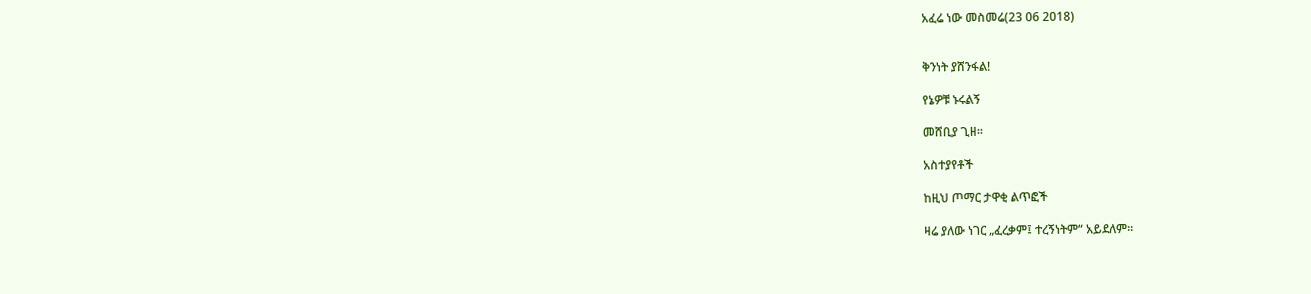አፈሬ ነው መስመሬ(23 06 2018)


ቅንነት ያሸንፋል!

የኔዎቹ ኑሩልኝ

መሸቢያ ጊዘ።

አስተያየቶች

ከዚህ ጦማር ታዋቂ ልጥፎች

ዛሬ ያለው ነገር „ፈረቃም፤ ተረኝነትም“ አይደለም።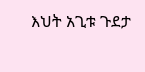እህት አጊቱ ጉደታ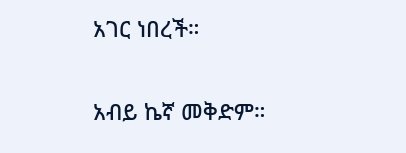አገር ነበረች።

አብይ ኬኛ መቅድም።